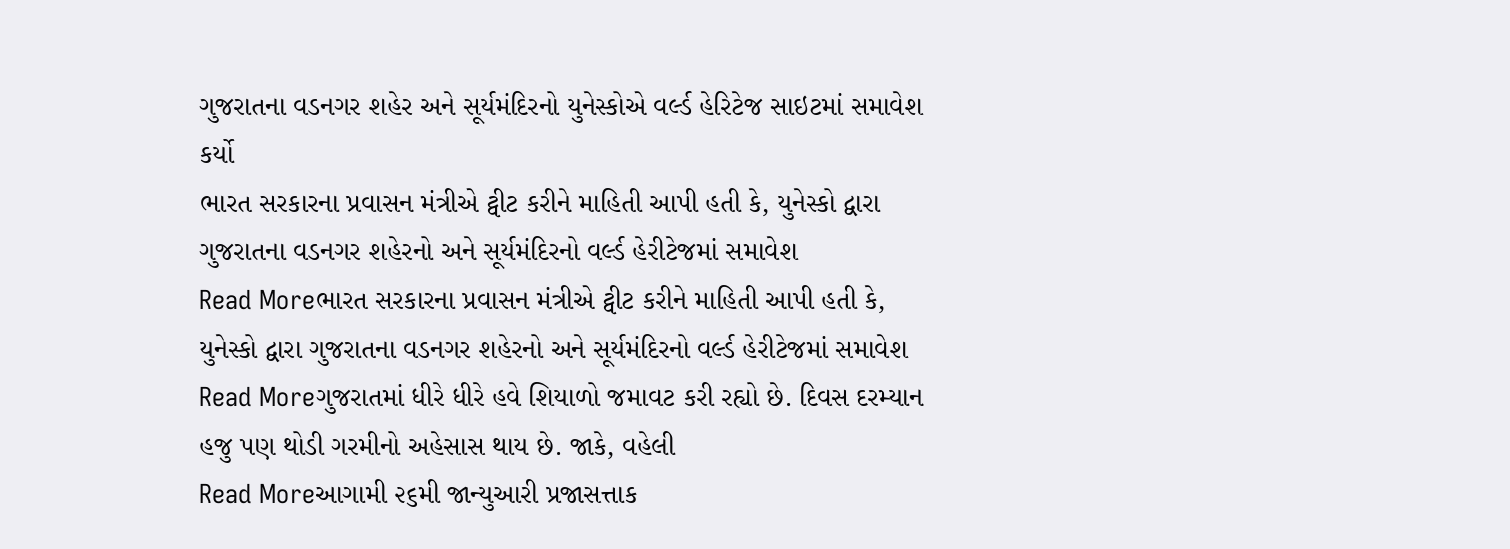ગુજરાતના વડનગર શહેર અને સૂર્યમંદિરનો યુનેસ્કોએ વર્લ્ડ હેરિટેજ સાઇટમાં સમાવેશ કર્યો
ભારત સરકારના પ્રવાસન મંત્રીએ ટ્વીટ કરીને માહિતી આપી હતી કે, યુનેસ્કો દ્વારા ગુજરાતના વડનગર શહેરનો અને સૂર્યમંદિરનો વર્લ્ડ હેરીટેજમાં સમાવેશ
Read Moreભારત સરકારના પ્રવાસન મંત્રીએ ટ્વીટ કરીને માહિતી આપી હતી કે, યુનેસ્કો દ્વારા ગુજરાતના વડનગર શહેરનો અને સૂર્યમંદિરનો વર્લ્ડ હેરીટેજમાં સમાવેશ
Read Moreગુજરાતમાં ધીરે ધીરે હવે શિયાળો જમાવટ કરી રહ્યો છે. દિવસ દરમ્યાન હજુ પણ થોડી ગરમીનો અહેસાસ થાય છે. જાકે, વહેલી
Read Moreઆગામી ૨૬મી જાન્યુઆરી પ્રજાસત્તાક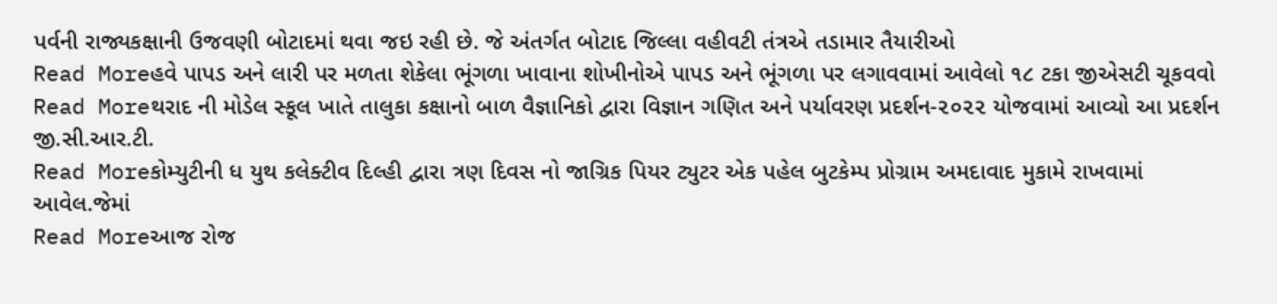પર્વની રાજ્યકક્ષાની ઉજવણી બોટાદમાં થવા જઇ રહી છે. જે અંતર્ગત બોટાદ જિલ્લા વહીવટી તંત્રએ તડામાર તૈયારીઓ
Read Moreહવે પાપડ અને લારી પર મળતા શેકેલા ભૂંગળા ખાવાના શોખીનોએ પાપડ અને ભૂંગળા પર લગાવવામાં આવેલો ૧૮ ટકા જીએસટી ચૂકવવો
Read Moreથરાદ ની મોડેલ સ્કૂલ ખાતે તાલુકા કક્ષાનો બાળ વૈજ્ઞાનિકો દ્વારા વિજ્ઞાન ગણિત અને પર્યાવરણ પ્રદર્શન-૨૦૨૨ યોજવામાં આવ્યો આ પ્રદર્શન જી.સી.આર.ટી.
Read Moreકોમ્યુટીની ધ યુથ કલેક્ટીવ દિલ્હી દ્વારા ત્રણ દિવસ નો જાગ્રિક પિયર ટ્યુટર એક પહેલ બુટકેમ્પ પ્રોગ્રામ અમદાવાદ મુકામે રાખવામાં આવેલ.જેમાં
Read Moreઆજ રોજ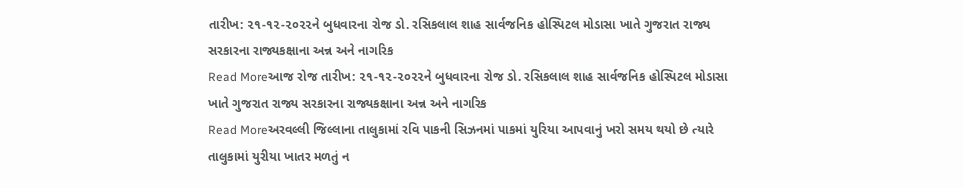તારીખ: ૨૧-૧૨-૨૦૨૨ને બુધવારના રોજ ડો. રસિકલાલ શાહ સાર્વજનિક હોસ્પિટલ મોડાસા ખાતે ગુજરાત રાજ્ય સરકારના રાજ્યકક્ષાના અન્ન અને નાગરિક
Read Moreઆજ રોજ તારીખ: ૨૧-૧૨-૨૦૨૨ને બુધવારના રોજ ડો. રસિકલાલ શાહ સાર્વજનિક હોસ્પિટલ મોડાસા ખાતે ગુજરાત રાજ્ય સરકારના રાજ્યકક્ષાના અન્ન અને નાગરિક
Read Moreઅરવલ્લી જિલ્લાના તાલુકામાં રવિ પાકની સિઝનમાં પાકમાં યુરિયા આપવાનું ખરો સમય થયો છે ત્યારે તાલુકામાં યુરીયા ખાતર મળતું ન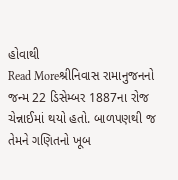હોવાથી
Read Moreશ્રીનિવાસ રામાનુજનનો જન્મ 22 ડિસેમ્બર 1887ના રોજ ચેન્નાઈમાં થયો હતો. બાળપણથી જ તેમને ગણિતનો ખૂબ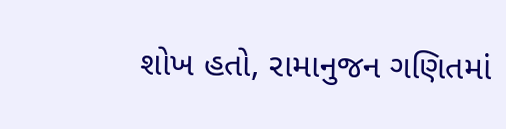શોખ હતો, રામાનુજન ગણિતમાં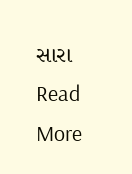સારા
Read More